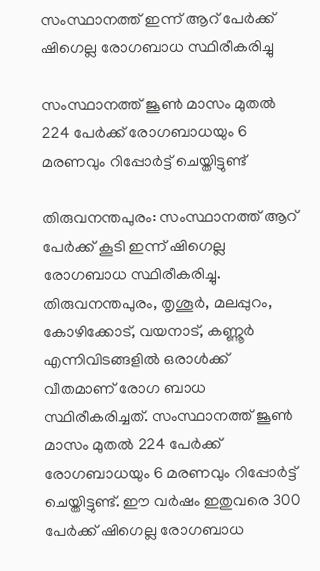സംസ്ഥാനത്ത് ഇന്ന് ആറ് പേർക്ക് ഷിഗെല്ല രോഗബാധ സ്ഥിരീകരിച്ചു

സംസ്ഥാനത്ത് ജൂൺ മാസം മുതൽ 224 പേര്‍ക്ക് രോഗബാധയും 6 മരണവും റിപ്പോർട്ട് ചെയ്തിട്ടുണ്ട്

തിരുവനന്തപുരം: സംസ്ഥാനത്ത് ആറ് പേർക്ക് കൂടി ഇന്ന് ഷിഗെല്ല രോഗബാധ സ്ഥിരീകരിച്ചു. തിരുവനന്തപുരം, തൃശൂർ, മലപ്പുറം, കോഴിക്കോട്, വയനാട്, കണ്ണൂർ എന്നിവിടങ്ങളിൽ ഒരാൾക്ക് വീതമാണ് രോഗ ബാധ സ്ഥിരീകരിച്ചത്. സംസ്ഥാനത്ത് ജൂൺ മാസം മുതൽ 224 പേര്‍ക്ക് രോഗബാധയും 6 മരണവും റിപ്പോർട്ട് ചെയ്തിട്ടുണ്ട്. ഈ വർഷം ഇതുവരെ 300 പേർക്ക് ഷിഗെല്ല രോഗബാധ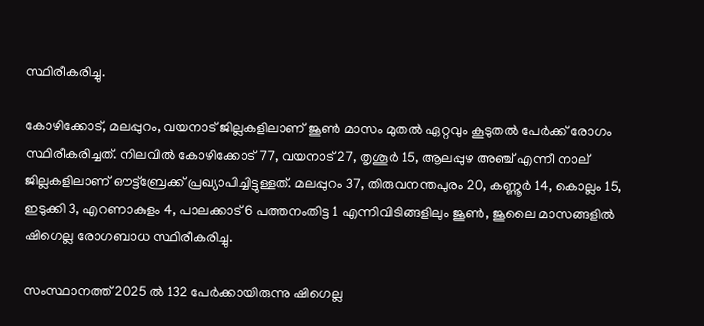സ്ഥിരീകരിച്ചു.

കോഴിക്കോട്, മലപ്പുറം, വയനാട് ജില്ലകളിലാണ് ജൂൺ മാസം മുതൽ ഏറ്റവും കൂടുതൽ പേർക്ക് രോഗം സ്ഥിരീകരിച്ചത്. നിലവിൽ കോഴിക്കോട് 77, വയനാട് 27, തൃശൂർ 15, ആലപ്പുഴ അഞ്ച് എന്നീ നാല് ജില്ലകളിലാണ് ഔട്ട്ബ്രേക്ക് പ്രഖ്യാപിച്ചിട്ടുള്ളത്. മലപ്പുറം 37, തിരുവനന്തപുരം 20, കണ്ണൂർ 14, കൊല്ലം 15, ഇടുക്കി 3, എറണാകുളം 4, പാലക്കാട് 6 പത്തനംതിട്ട 1 എന്നിവിടിങ്ങളിലും ജൂൺ, ജൂലൈ മാസങ്ങളിൽ ഷിഗെല്ല രോഗബാധ സ്ഥിരീകരിച്ചു.

സംസ്ഥാനത്ത് 2025 ൽ 132 പേർക്കായിരുന്നു ഷിഗെല്ല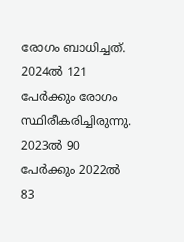രോഗം ബാധിച്ചത്. 2024ൽ 121 പേർക്കും രോഗം സ്ഥിരീകരിച്ചിരുന്നു. 2023ൽ 90 പേർക്കും 2022ൽ 83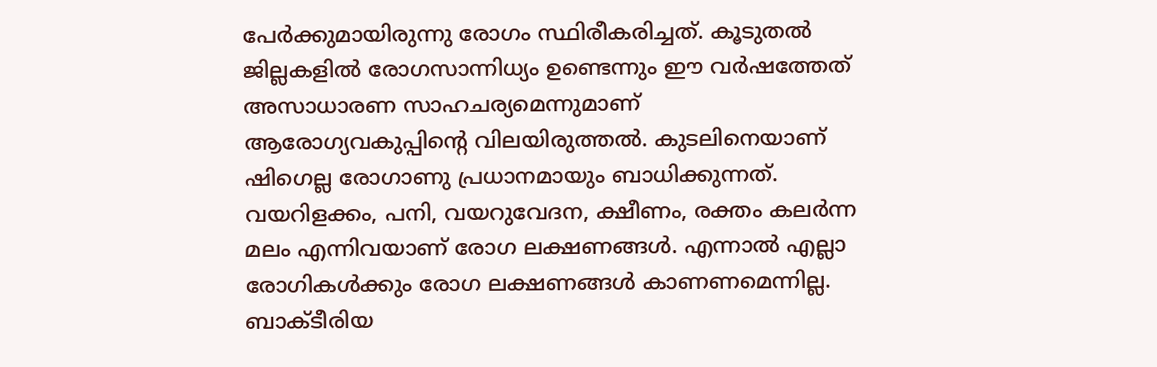പേർക്കുമായിരുന്നു രോഗം സ്ഥിരീകരിച്ചത്. കൂടുതൽ ജില്ലകളിൽ രോഗസാന്നിധ്യം ഉണ്ടെന്നും ഈ വർഷത്തേത് അസാധാരണ സാഹചര്യമെന്നുമാണ് ആരോഗ്യവകുപ്പിന്റെ വിലയിരുത്തൽ. കുടലിനെയാണ് ഷിഗെല്ല രോഗാണു പ്രധാനമായും ബാധിക്കുന്നത്. വയറിളക്കം, പനി, വയറുവേദന, ക്ഷീണം, രക്തം കലർന്ന മലം എന്നിവയാണ് രോഗ ലക്ഷണങ്ങൾ. എന്നാൽ എല്ലാ രോഗികൾക്കും രോഗ ലക്ഷണങ്ങൾ കാണണമെന്നില്ല. ബാക്ടീരിയ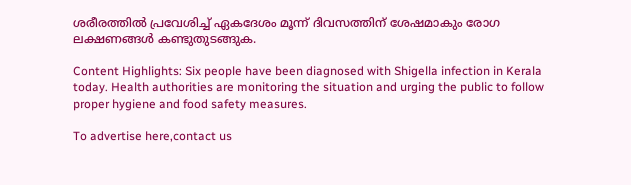ശരീരത്തിൽ പ്രവേശിച്ച് ഏകദേശം മൂന്ന് ദിവസത്തിന് ശേഷമാകും രോഗ ലക്ഷണങ്ങൾ കണ്ടുതുടങ്ങുക.

Content Highlights: Six people have been diagnosed with Shigella infection in Kerala today. Health authorities are monitoring the situation and urging the public to follow proper hygiene and food safety measures.

To advertise here,contact us